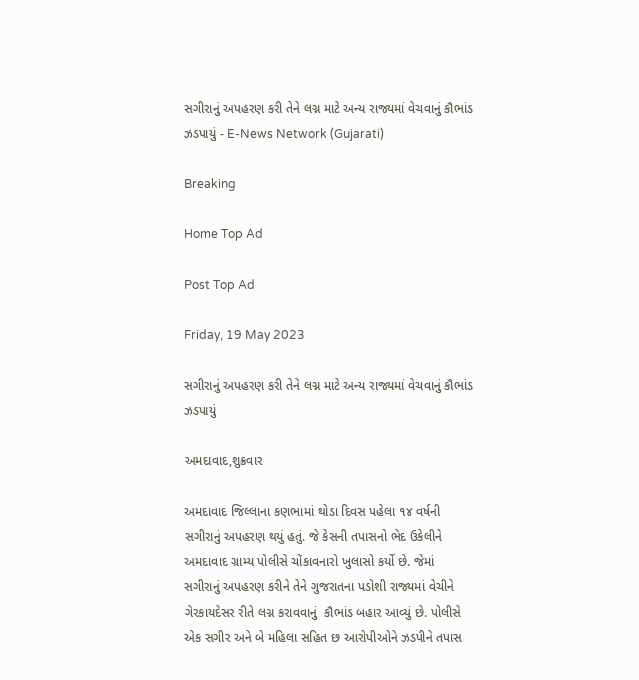સગીરાનું અપહરણ કરી તેને લગ્ન માટે અન્ય રાજ્યમાં વેચવાનું કૌભાંડ ઝડપાયું - E-News Network (Gujarati)

Breaking

Home Top Ad

Post Top Ad

Friday, 19 May 2023

સગીરાનું અપહરણ કરી તેને લગ્ન માટે અન્ય રાજ્યમાં વેચવાનું કૌભાંડ ઝડપાયું

અમદાવાદ,શુક્રવાર

અમદાવાદ જિલ્લાના કણભામાં થોડા દિવસ પહેલા ૧૪ વર્ષની સગીરાનું અપહરણ થયું હતું. જે કેસની તપાસનો ભેદ ઉકેલીને અમદાવાદ ગ્રામ્ય પોલીસે ચોંકાવનારો ખુલાસો કર્યો છે. જેમાં  સગીરાનું અપહરણ કરીને તેને ગુજરાતના પડોશી રાજ્યમાં વેચીને  ગેરકાયદેસર રીતે લગ્ન કરાવવાનું  કૌભાંડ બહાર આવ્યું છે. પોલીસે એક સગીર અને બે મહિલા સહિત છ આરોપીઓને ઝડપીને તપાસ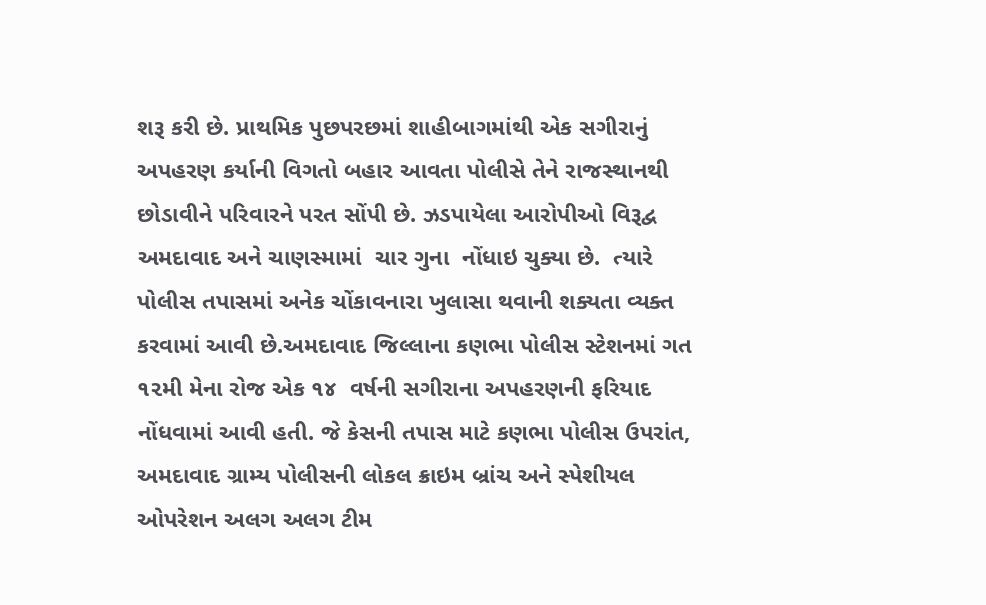શરૂ કરી છે. પ્રાથમિક પુછપરછમાં શાહીબાગમાંથી એક સગીરાનું અપહરણ કર્યાની વિગતો બહાર આવતા પોલીસે તેને રાજસ્થાનથી છોડાવીને પરિવારને પરત સોંપી છે. ઝડપાયેલા આરોપીઓ વિરૂદ્વ અમદાવાદ અને ચાણસ્મામાં  ચાર ગુના  નોંધાઇ ચુક્યા છે.  ત્યારે પોલીસ તપાસમાં અનેક ચોંકાવનારા ખુલાસા થવાની શક્યતા વ્યક્ત કરવામાં આવી છે.અમદાવાદ જિલ્લાના કણભા પોલીસ સ્ટેશનમાં ગત ૧૨મી મેના રોજ એક ૧૪  વર્ષની સગીરાના અપહરણની ફરિયાદ નોંધવામાં આવી હતી. જે કેસની તપાસ માટે કણભા પોલીસ ઉપરાંત, અમદાવાદ ગ્રામ્ય પોલીસની લોકલ ક્રાઇમ બ્રાંચ અને સ્પેશીયલ ઓપરેશન અલગ અલગ ટીમ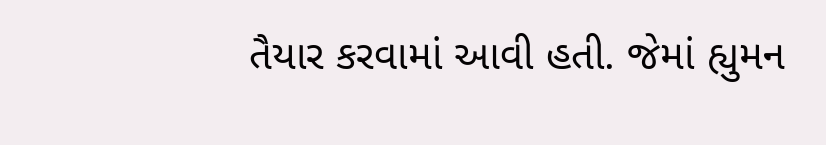તૈયાર કરવામાં આવી હતી. જેમાં હ્યુમન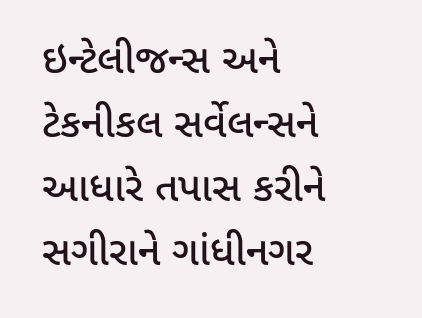ઇન્ટેલીજન્સ અને ટેકનીકલ સર્વેલન્સને આધારે તપાસ કરીને સગીરાને ગાંધીનગર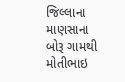જિલ્લાના માણસાના બોરૂ ગામથી મોતીભાઇ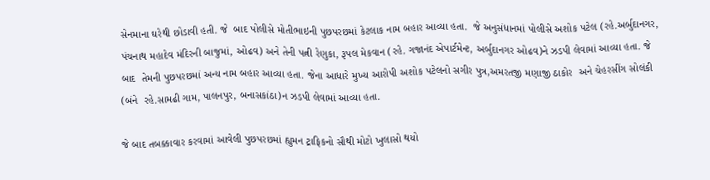સેનમાના ઘરેથી છોડાવી હતી. જે  બાદ પોલીસે મોતીભાઇની પુછપરછમાં કેટલાક નામ બહાર આવ્યા હતા.  જે અનુસંધાનમાં પોલીસે અશોક પટેલ (રહે.અર્બુદાનગર, પંચનાથ મહાદેવ મંદિરની બાજુમાં, ઓઢવ) અને તેની પત્ની રેણુકા, રૂપલ મેકવાન (રહે. ગજાનંદ એપાર્ટમેન્ટ, અર્બુદાનગર ઓઢવ)ને ઝડપી લેવામાં આવ્યા હતા. જે બાદ  તેમની પુછપરછમાં અન્ય નામ બહાર આવ્યા હતા. જેના આધારે મુખ્ય આરોપી અશોક પટેલનો સગીર પુત્ર,અમરતજી મણાજી ઠાકોર  અને ચેહરસીંગ સોલંકી (બંને  રહે.સામઢી ગામ, પાલનપુર, બનાસકાંઠા)ન ઝડપી લેવામાં આવ્યા હતા.

જે બાદ તબક્કાવાર કરવામાં આવેલી પુછપરછમાં હ્યુમન ટ્રાફિકનો સૌથી મોટો ખુલાસો થયો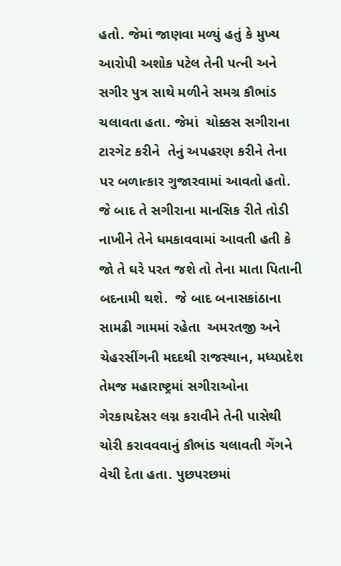હતો. જેમાં જાણવા મળ્યું હતું કે મુખ્ય આરોપી અશોક પટેલ તેની પત્ની અને સગીર પુત્ર સાથે મળીને સમગ્ર કૌભાંડ ચલાવતા હતા. જેમાં  ચોક્કસ સગીરાના ટારગેટ કરીને  તેનું અપહરણ કરીને તેના પર બળાત્કાર ગુજારવામાં આવતો હતો. જે બાદ તે સગીરાના માનસિક રીતે તોડી નાખીને તેને ધમકાવવામાં આવતી હતી કે જો તે ઘરે પરત જશે તો તેના માતા પિતાની બદનામી થશે.  જે બાદ બનાસકાંઠાના સામઢી ગામમાં રહેતા  અમરતજી અને ચેહરસીંગની મદદથી રાજસ્થાન, મધ્યપ્રદેશ તેમજ મહારાષ્ટ્રમાં સગીરાઓના ગેરકાયદેસર લગ્ન કરાવીને તેની પાસેથી ચોરી કરાવવવાનું કૌભાંડ ચલાવતી ગેંગને વેચી દેતા હતા. પુછપરછમાં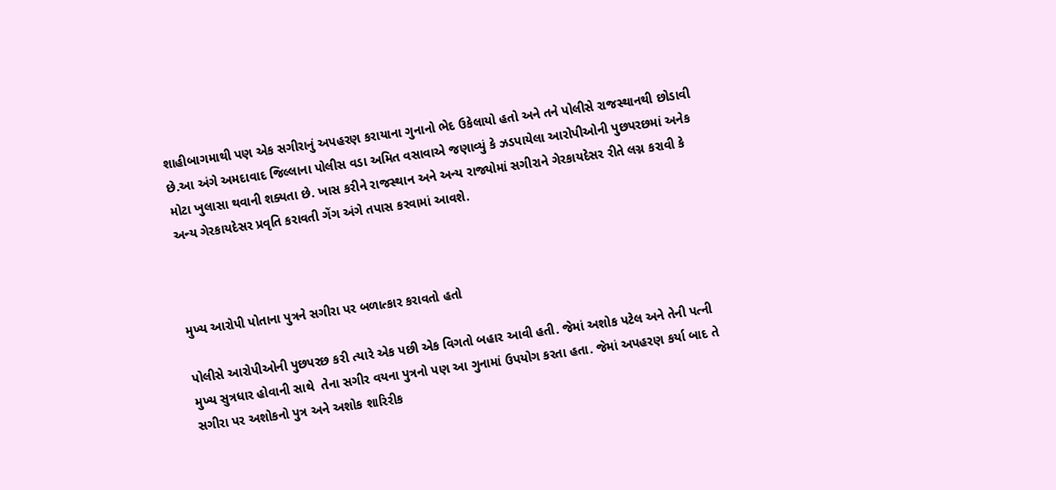શાહીબાગમાથી પણ એક સગીરાનું અપહરણ કરાયાના ગુનાનો ભેદ ઉકેલાયો હતો અને તને પોલીસે રાજસ્થાનથી છોડાવી છે.આ અંગે અમદાવાદ જિલ્લાના પોલીસ વડા અમિત વસાવાએ જણાવ્યું કે ઝડપાયેલા આરોપીઓની પુછપરછમાં અનેક મોટા ખુલાસા થવાની શક્યતા છે. ખાસ કરીને રાજસ્થાન અને અન્ય રાજ્યોમાં સગીરાને ગેરકાયદેસર રીતે લગ્ન કરાવી કે અન્ય ગેરકાયદેસર પ્રવૃતિ કરાવતી ગેંગ અંગે તપાસ કરવામાં આવશે.



મુખ્ય આરોપી પોતાના પુત્રને સગીરા પર બળાત્કાર કરાવતો હતો

પોલીસે આરોપીઓની પુછપરછ કરી ત્યારે એક પછી એક વિગતો બહાર આવી હતી. જેમાં અશોક પટેલ અને તેની પત્ની મુખ્ય સુત્રધાર હોવાની સાથે  તેના સગીર વયના પુત્રનો પણ આ ગુનામાં ઉપયોગ કરતા હતા. જેમાં અપહરણ કર્યા બાદ તે સગીરા પર અશોકનો પુત્ર અને અશોક શારિરીક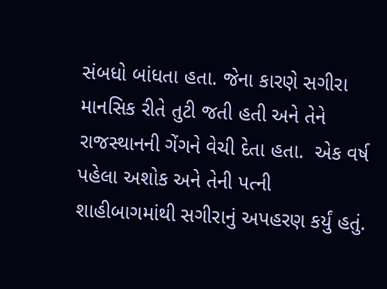સંબધો બાંધતા હતા. જેના કારણે સગીરા માનસિક રીતે તુટી જતી હતી અને તેને રાજસ્થાનની ગેંગને વેચી દેતા હતા.  એક વર્ષ પહેલા અશોક અને તેની પત્ની  શાહીબાગમાંથી સગીરાનું અપહરણ કર્યું હતું.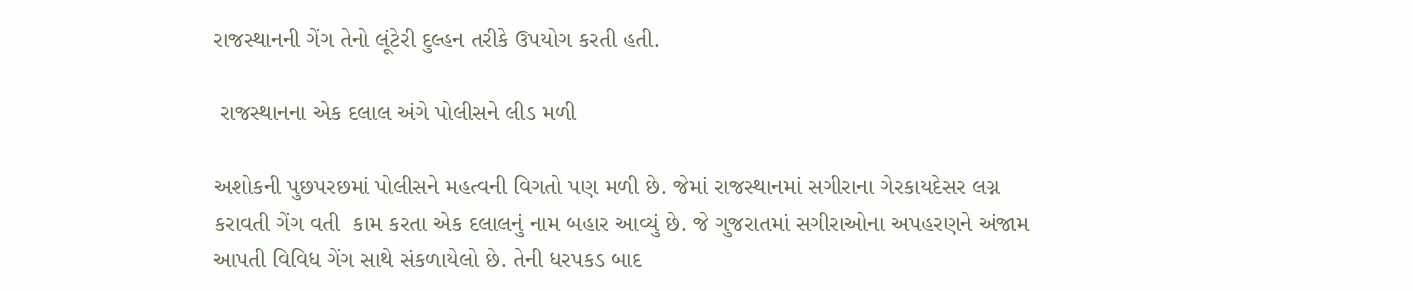રાજસ્થાનની ગેંગ તેનો લૂંટેરી દુલ્હન તરીકે ઉપયોગ કરતી હતી.

 રાજસ્થાનના એક દલાલ અંગે પોલીસને લીડ મળી

અશોકની પુછપરછમાં પોલીસને મહત્વની વિગતો પણ મળી છે. જેમાં રાજસ્થાનમાં સગીરાના ગેરકાયદેસર લગ્ન કરાવતી ગેંગ વતી  કામ કરતા એક દલાલનું નામ બહાર આવ્યું છે. જે ગુજરાતમાં સગીરાઓના અપહરણને અંજામ આપતી વિવિધ ગેંગ સાથે સંકળાયેલો છે. તેની ધરપકડ બાદ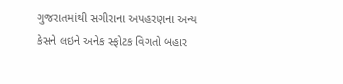ગુજરાતમાંથી સગીરાના અપહરણના અન્ય કેસને લઇને અનેક સ્ફોટક વિગતો બહાર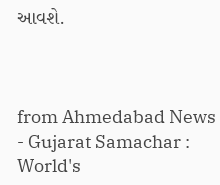આવશે.



from Ahmedabad News - Gujarat Samachar : World's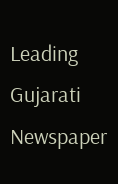Leading Gujarati Newspaper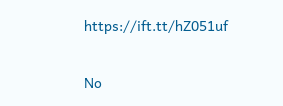https://ift.tt/hZ051uf

No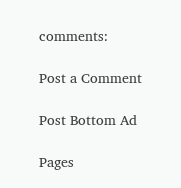comments:

Post a Comment

Post Bottom Ad

Pages